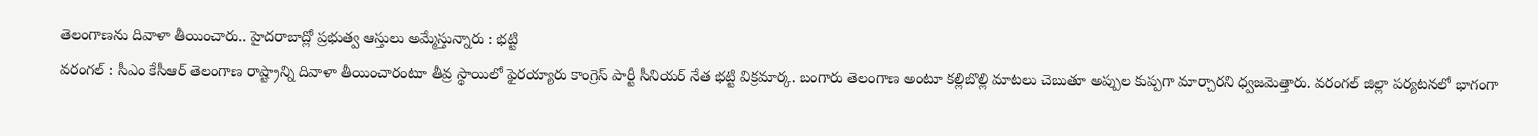తెలంగాణను దివాళా తీయించారు.. హైదరాబాద్లో ప్రభుత్వ ఆస్తులు అమ్మేస్తున్నారు : భట్టి
వరంగల్ : సీఎం కేసీఆర్ తెలంగాణ రాష్ట్రాన్ని దివాళా తీయించారంటూ తీవ్ర స్థాయిలో ఫైరయ్యారు కాంగ్రెస్ పార్టీ సీనియర్ నేత భట్టి విక్రమార్క. బంగారు తెలంగాణ అంటూ కల్లిబొల్లి మాటలు చెబుతూ అప్పుల కుప్పగా మార్చారని ధ్వజమెత్తారు. వరంగల్ జిల్లా పర్యటనలో భాగంగా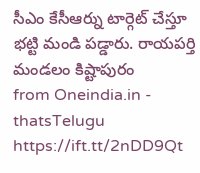సీఎం కేసీఆర్ను టార్గెట్ చేస్తూ భట్టి మండి పడ్డారు. రాయపర్తి మండలం కిష్టాపురం
from Oneindia.in - thatsTelugu https://ift.tt/2nDD9Qt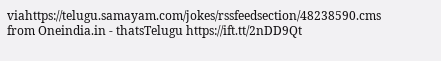viahttps://telugu.samayam.com/jokes/rssfeedsection/48238590.cms
from Oneindia.in - thatsTelugu https://ift.tt/2nDD9Qt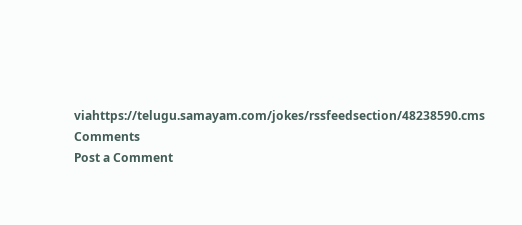viahttps://telugu.samayam.com/jokes/rssfeedsection/48238590.cms
Comments
Post a Comment